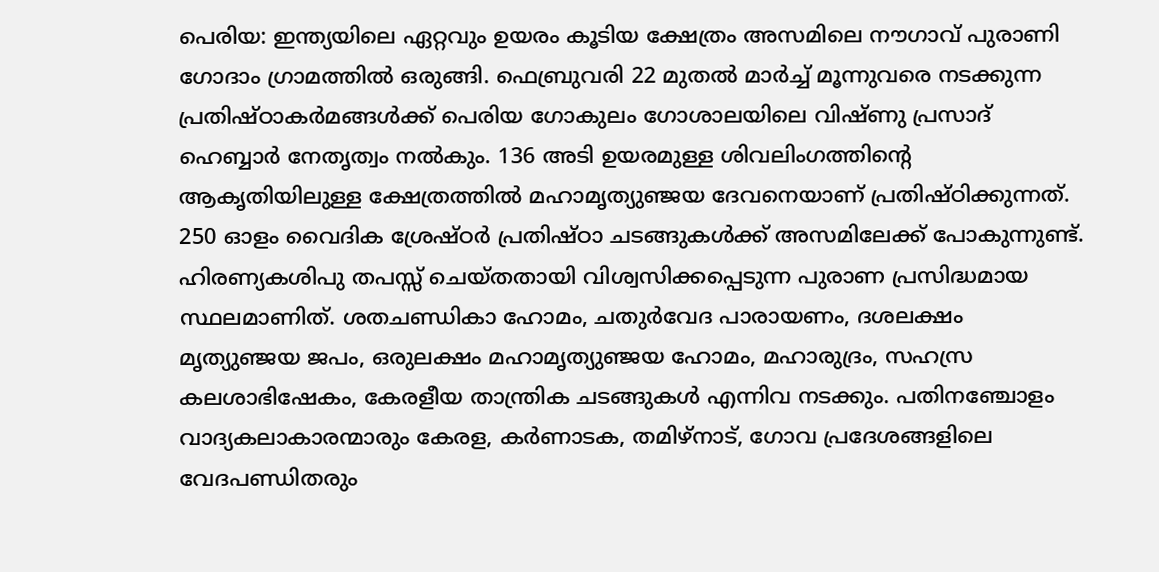പെരിയ: ഇന്ത്യയിലെ ഏറ്റവും ഉയരം കൂടിയ ക്ഷേത്രം അസമിലെ നൗഗാവ് പുരാണി ഗോദാം ഗ്രാമത്തിൽ ഒരുങ്ങി. ഫെബ്രുവരി 22 മുതൽ മാർച്ച് മൂന്നുവരെ നടക്കുന്ന പ്രതിഷ്ഠാകർമങ്ങൾക്ക് പെരിയ ഗോകുലം ഗോശാലയിലെ വിഷ്ണു പ്രസാദ് ഹെബ്ബാർ നേതൃത്വം നൽകും. 136 അടി ഉയരമുള്ള ശിവലിംഗത്തിന്റെ ആകൃതിയിലുള്ള ക്ഷേത്രത്തിൽ മഹാമൃത്യുഞ്ജയ ദേവനെയാണ് പ്രതിഷ്ഠിക്കുന്നത്. 250 ഓളം വൈദിക ശ്രേഷ്ഠർ പ്രതിഷ്ഠാ ചടങ്ങുകൾക്ക് അസമിലേക്ക് പോകുന്നുണ്ട്. ഹിരണ്യകശിപു തപസ്സ് ചെയ്തതായി വിശ്വസിക്കപ്പെടുന്ന പുരാണ പ്രസിദ്ധമായ സ്ഥലമാണിത്. ശതചണ്ഡികാ ഹോമം, ചതുർവേദ പാരായണം, ദശലക്ഷം മൃത്യുഞ്ജയ ജപം, ഒരുലക്ഷം മഹാമൃത്യുഞ്ജയ ഹോമം, മഹാരുദ്രം, സഹസ്ര കലശാഭിഷേകം, കേരളീയ താന്ത്രിക ചടങ്ങുകൾ എന്നിവ നടക്കും. പതിനഞ്ചോളം വാദ്യകലാകാരന്മാരും കേരള, കർണാടക, തമിഴ്നാട്, ഗോവ പ്രദേശങ്ങളിലെ വേദപണ്ഡിതരും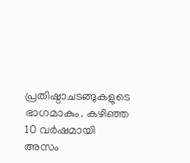പ്രതിഷ്ഠാചടങ്ങുകളുടെ ഭാഗമാകും. കഴിഞ്ഞ 10 വർഷമായി അസം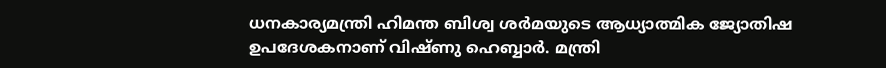ധനകാര്യമന്ത്രി ഹിമന്ത ബിശ്വ ശർമയുടെ ആധ്യാത്മിക ജ്യോതിഷ ഉപദേശകനാണ് വിഷ്ണു ഹെബ്ബാർ. മന്ത്രി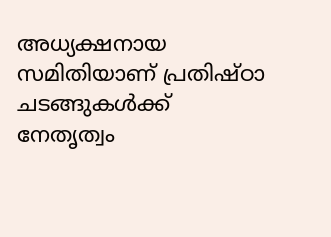അധ്യക്ഷനായ സമിതിയാണ് പ്രതിഷ്ഠാ ചടങ്ങുകൾക്ക് നേതൃത്വം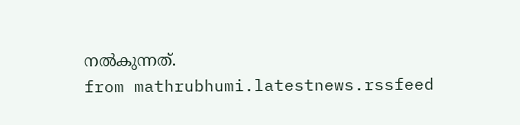നൽകുന്നത്.
from mathrubhumi.latestnews.rssfeed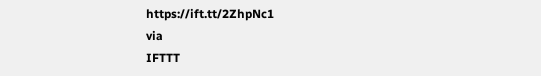https://ift.tt/2ZhpNc1
via
IFTTT